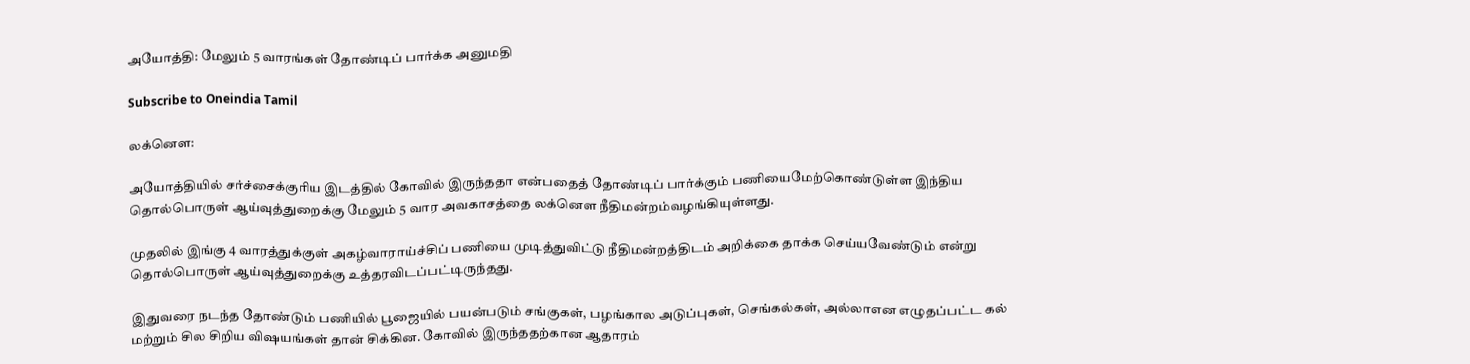அயோத்தி: மேலும் 5 வாரங்கள் தோண்டிப் பார்க்க அனுமதி

Subscribe to Oneindia Tamil

லக்னெள:

அயோத்தியில் சர்ச்சைக்குரிய இடத்தில் கோவில் இருந்ததா என்பதைத் தோண்டிப் பார்க்கும் பணியைமேற்கொண்டுள்ள இந்திய தொல்பொருள் ஆய்வுத்துறைக்கு மேலும் 5 வார அவகாசத்தை லக்னெள நீதிமன்றம்வழங்கியுள்ளது.

முதலில் இங்கு 4 வாரத்துக்குள் அகழ்வாராய்ச்சிப் பணியை முடித்துவிட்டு நீதிமன்றத்திடம் அறிக்கை தாக்க செய்யவேண்டும் என்று தொல்பொருள் ஆய்வுத்துறைக்கு உத்தரவிடப்பட்டிருந்தது.

இதுவரை நடந்த தோண்டும் பணியில் பூஜையில் பயன்படும் சங்குகள், பழங்கால அடுப்புகள், செங்கல்கள், அல்லாஎன எழுதப்பட்ட கல் மற்றும் சில சிறிய விஷயங்கள் தான் சிக்கின. கோவில் இருந்ததற்கான ஆதாரம்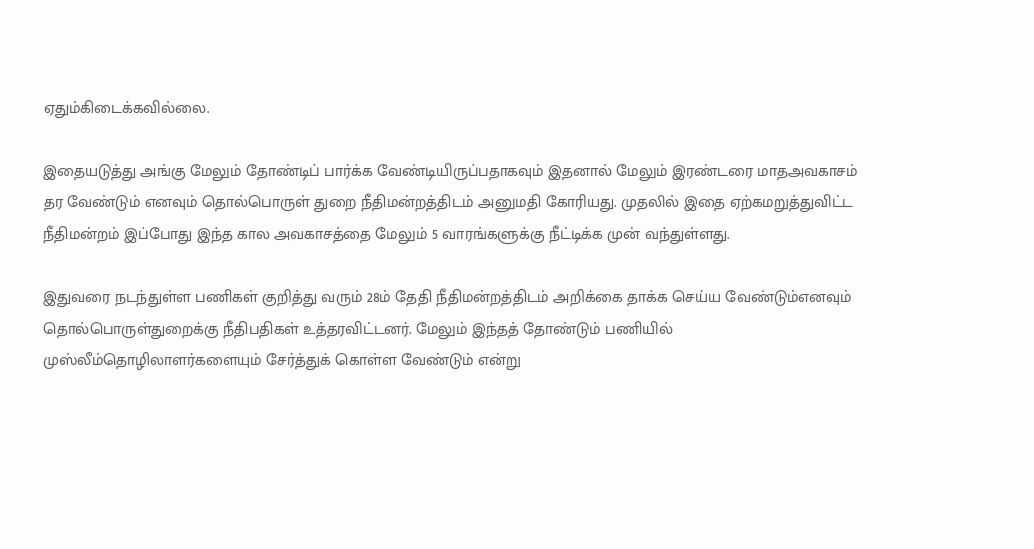ஏதும்கிடைக்கவில்லை.

இதையடுத்து அங்கு மேலும் தோண்டிப் பார்க்க வேண்டியிருப்பதாகவும் இதனால் மேலும் இரண்டரை மாதஅவகாசம் தர வேண்டும் எனவும் தொல்பொருள் துறை நீதிமன்றத்திடம் அனுமதி கோரியது. முதலில் இதை ஏற்கமறுத்துவிட்ட நீதிமன்றம் இப்போது இந்த கால அவகாசத்தை மேலும் 5 வாரங்களுக்கு நீட்டிக்க முன் வந்துள்ளது.

இதுவரை நடந்துள்ள பணிகள் குறித்து வரும் 28ம் தேதி நீதிமன்றத்திடம் அறிக்கை தாக்க செய்ய வேண்டும்எனவும் தொல்பொருள்துறைக்கு நீதிபதிகள் உத்தரவிட்டனர். மேலும் இந்தத் தோண்டும் பணியில் முஸ்லீம்தொழிலாளர்களையும் சேர்த்துக் கொள்ள வேண்டும் என்று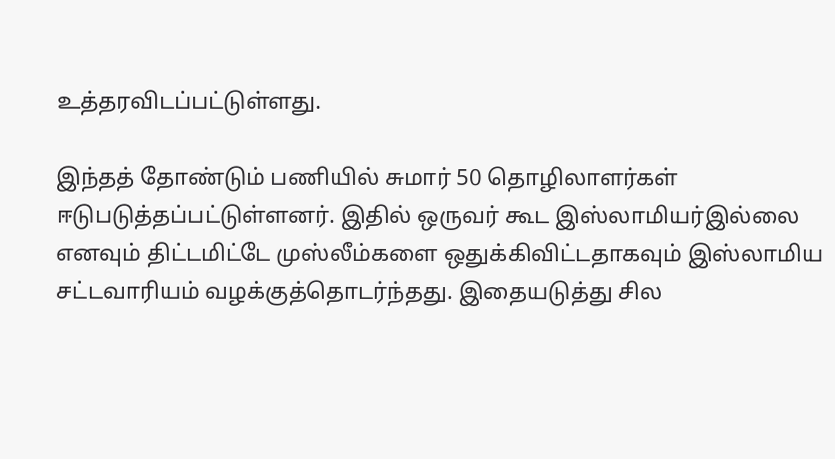உத்தரவிடப்பட்டுள்ளது.

இந்தத் தோண்டும் பணியில் சுமார் 50 தொழிலாளர்கள் ஈடுபடுத்தப்பட்டுள்ளனர். இதில் ஒருவர் கூட இஸ்லாமியர்இல்லை எனவும் திட்டமிட்டே முஸ்லீம்களை ஒதுக்கிவிட்டதாகவும் இஸ்லாமிய சட்டவாரியம் வழக்குத்தொடர்ந்தது. இதையடுத்து சில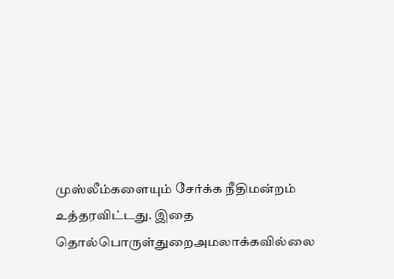முஸ்லீம்களையும் சேர்க்க நீதிமன்றம் உத்தரவிட்டது. இதை தொல்பொருள்துறைஅமலாக்கவில்லை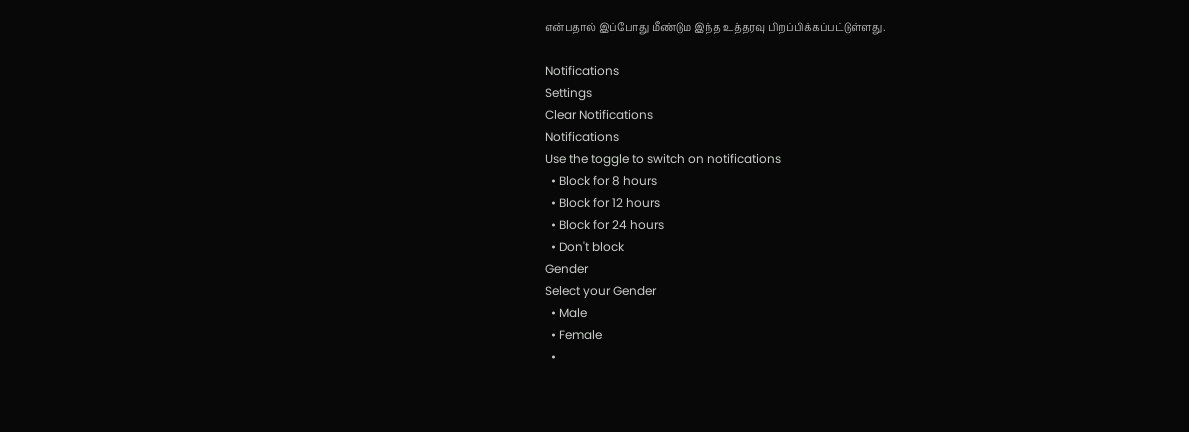என்பதால் இப்போது மீண்டும இந்த உத்தரவு பிறப்பிக்கப்பட்டுள்ளது.

Notifications
Settings
Clear Notifications
Notifications
Use the toggle to switch on notifications
  • Block for 8 hours
  • Block for 12 hours
  • Block for 24 hours
  • Don't block
Gender
Select your Gender
  • Male
  • Female
  •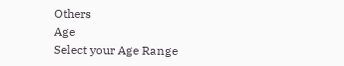Others
Age
Select your Age Range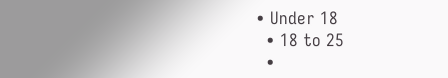• Under 18
  • 18 to 25
  •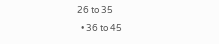26 to 35
  • 36 to 45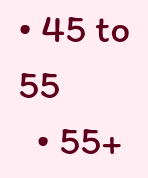• 45 to 55
  • 55+